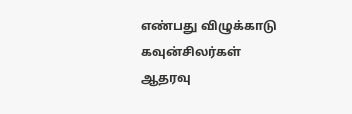எண்பது விழுக்காடு கவுன்சிலர்கள் ஆதரவு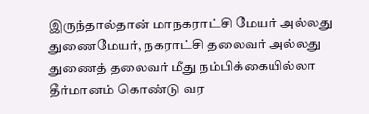இருந்தால்தான் மாநகராட்சி மேயர் அல்லது துணைமேயர், நகராட்சி தலைவர் அல்லது துணைத் தலைவர் மீது நம்பிக்கையில்லா தீர்மானம் கொண்டு வர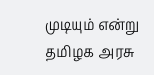முடியும் என்று தமிழக அரசு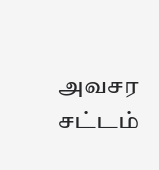அவசர சட்டம்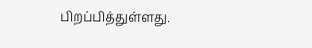பிறப்பித்துள்ளது.